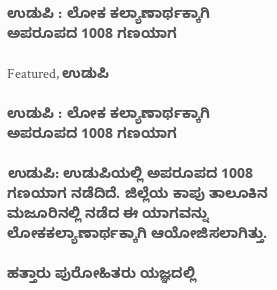ಉಡುಪಿ : ಲೋಕ ಕಲ್ಯಾಣಾರ್ಥಕ್ಕಾಗಿ ಅಪರೂಪದ 1008 ಗಣಯಾಗ

Featured, ಉಡುಪಿ

ಉಡುಪಿ : ಲೋಕ ಕಲ್ಯಾಣಾರ್ಥಕ್ಕಾಗಿ ಅಪರೂಪದ 1008 ಗಣಯಾಗ

ಉಡುಪಿ: ಉಡುಪಿಯಲ್ಲಿ ಅಪರೂಪದ 1008 ಗಣಯಾಗ ನಡೆದಿದೆ. ಜಿಲ್ಲೆಯ ಕಾಪು ತಾಲೂಕಿನ ಮಜೂರಿನಲ್ಲಿ ನಡೆದ ಈ ಯಾಗವನ್ನು ಲೋಕಕಲ್ಯಾಣಾರ್ಥಕ್ಕಾಗಿ ಆಯೋಜಿಸಲಾಗಿತ್ತು.

ಹತ್ತಾರು ಪುರೋಹಿತರು ಯಜ್ಞದಲ್ಲಿ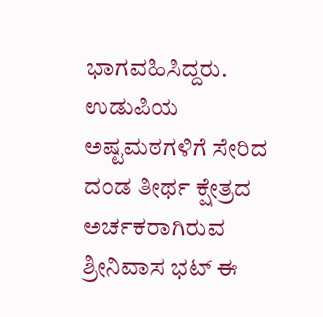ಭಾಗವಹಿಸಿದ್ದರು. ಉಡುಪಿಯ ಅಷ್ಟಮಠಗಳಿಗೆ ಸೇರಿದ ದಂಡ ತೀರ್ಥ ಕ್ಷೇತ್ರದ ಅರ್ಚಕರಾಗಿರುವ ಶ್ರೀನಿವಾಸ ಭಟ್ ಈ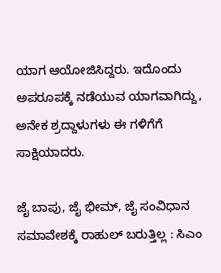ಯಾಗ ಆಯೋಜಿಸಿದ್ದರು. ಇದೊಂದು ಅಪರೂಪಕ್ಕೆ ನಡೆಯುವ ಯಾಗವಾಗಿದ್ದು, ಅನೇಕ ಶ್ರದ್ದಾಳುಗಳು ಈ ಗಳಿಗೆಗೆ ಸಾಕ್ಷಿಯಾದರು.

ಜೈ ಬಾಪು, ಜೈ ಭೀಮ್, ಜೈ ಸಂವಿಧಾನ ಸಮಾವೇಶಕ್ಕೆ ರಾಹುಲ್ ಬರುತ್ತಿಲ್ಲ : ಸಿಎಂ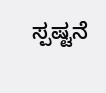ಸ್ಪಷ್ಟನೆ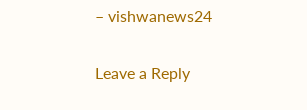– vishwanews24

Leave a Reply